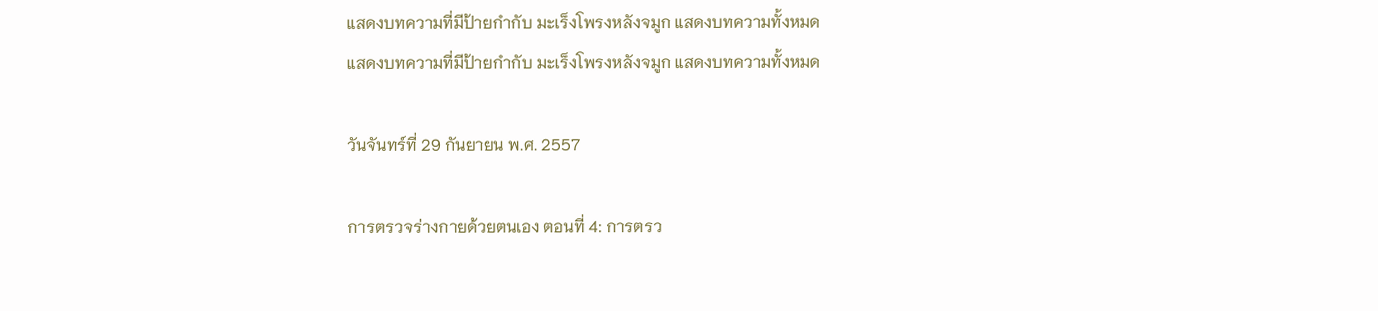แสดงบทความที่มีป้ายกำกับ มะเร็งโพรงหลังจมูก แสดงบทความทั้งหมด
แสดงบทความที่มีป้ายกำกับ มะเร็งโพรงหลังจมูก แสดงบทความทั้งหมด

วันจันทร์ที่ 29 กันยายน พ.ศ. 2557

การตรวจร่างกายด้วยตนเอง ตอนที่ 4: การตรว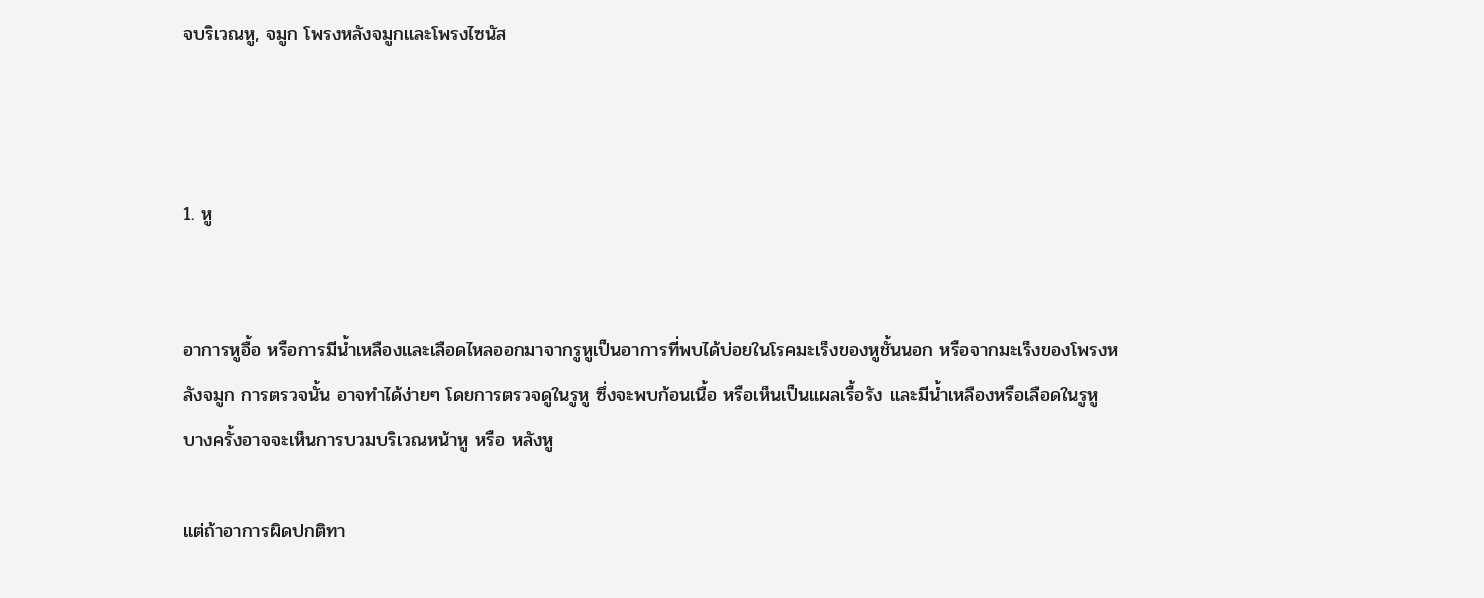จบริเวณหู, จมูก โพรงหลังจมูกและโพรงไซนัส



1. หู


อาการหูอื้อ หรือการมีน้ำเหลืองและเลือดไหลออกมาจากรูหูเป็นอาการที่พบได้บ่อยในโรคมะเร็งของหูชั้นนอก หรือจากมะเร็งของโพรงหลังจมูก การตรวจนั้น อาจทำได้ง่ายๆ โดยการตรวจดูในรูหู ซึ่งจะพบก้อนเนื้อ หรือเห็นเป็นแผลเรื้อรัง และมีน้ำเหลืองหรือเลือดในรูหู   บางครั้งอาจจะเห็นการบวมบริเวณหน้าหู หรือ หลังหู

แต่ถ้าอาการผิดปกติทา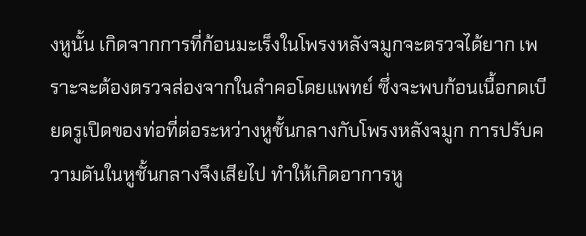งหูนั้น เกิดจากการที่ก้อนมะเร็งในโพรงหลังจมูกจะตรวจได้ยาก เพราะจะต้องตรวจส่องจากในลำคอโดยแพทย์ ซึ่งจะพบก้อนเนื้อกดเบียดรูเปิดของท่อที่ต่อระหว่างหูชั้นกลางกับโพรงหลังจมูก การปรับความดันในหูชั้นกลางจึงเสียไป ทำให้เกิดอาการหู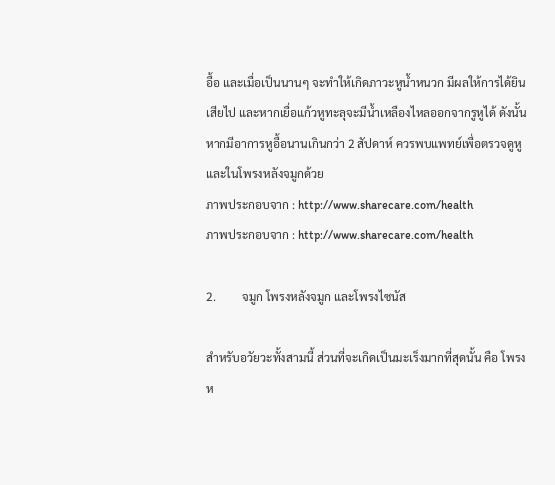อื้อ และเมื่อเป็นนานๆ จะทำให้เกิดภาวะหูน้ำหนวก มีผลให้การได้ยินเสียไป และหากเยื่อแก้วหูทะลุจะมีน้ำเหลืองไหลออกจากรูหูได้ ดังนั้น หากมีอาการหูอื้อนานเกินกว่า 2 สัปดาห์ ควรพบแพทย์เพื่อตรวจดูหู และในโพรงหลังจมูกด้วย
ภาพประกอบจาก : http://www.sharecare.com/health
ภาพประกอบจาก : http://www.sharecare.com/health

2.         จมูก โพรงหลังจมูก และโพรงไซนัส

สำหรับอวัยวะทั้งสามนี้ ส่วนที่จะเกิดเป็นมะเร็งมากที่สุดนั้น คือ โพรงห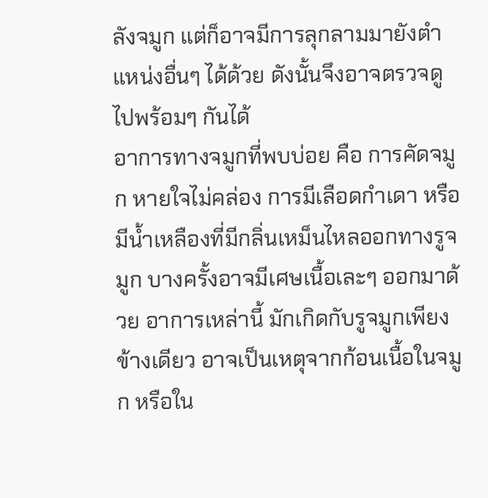ลังจมูก แต่ก็อาจมีการลุกลามมายังตำแหน่งอื่นๆ ได้ด้วย ดังนั้นจึงอาจตรวจดูไปพร้อมๆ กันได้
อาการทางจมูกที่พบบ่อย คือ การคัดจมูก หายใจไม่คล่อง การมีเลือดกำเดา หรือมีน้ำเหลืองที่มีกลิ่นเหม็นไหลออกทางรูจมูก บางครั้งอาจมีเศษเนื้อเละๆ ออกมาด้วย อาการเหล่านี้ มักเกิดกับรูจมูกเพียงข้างเดียว อาจเป็นเหตุจากก้อนเนื้อในจมูก หรือใน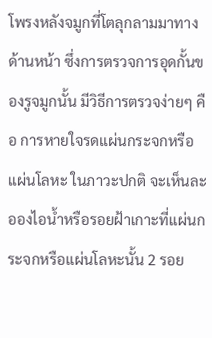โพรงหลังจมูกที่โตลุกลามมาทางด้านหน้า ซึ่งการตรวจการอุดกั้นของรูจมูกนั้น มีวิธีการตรวจง่ายๆ คือ การหายใจรดแผ่นกระจกหรือแผ่นโลหะ ในภาวะปกติ จะเห็นละอองไอน้ำหรือรอยฝ้าเกาะที่แผ่นกระจกหรือแผ่นโลหะนั้น 2 รอย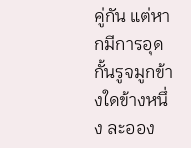คู่กัน แต่หากมีการอุดกั้นรูจมูกข้างใดข้างหนึ่ง ละออง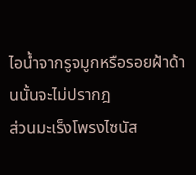ไอน้ำจากรูจมูกหรือรอยฝ้าด้านนั้นจะไม่ปรากฎ
ส่วนมะเร็งโพรงไซนัส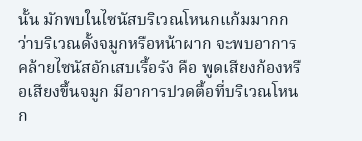นั้น มักพบในไซนัสบริเวณโหนกแก้มมากกว่าบริเวณดั้งจมูกหรือหน้าผาก จะพบอาการคล้ายไซนัสอักเสบเรื้อรัง คือ พูดเสียงก้องหรือเสียงขึ้นจมูก มีอาการปวดตื้อที่บริเวณโหนก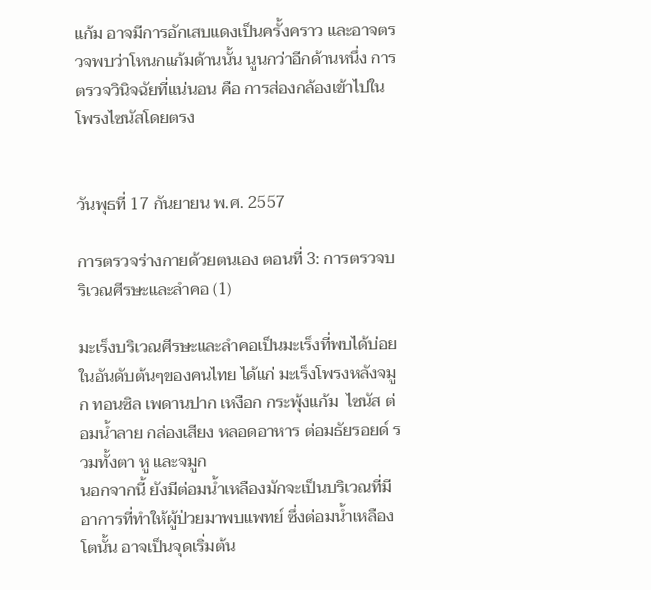แก้ม อาจมีการอักเสบแดงเป็นครั้งคราว และอาจตรวจพบว่าโหนกแก้มด้านนั้น นูนกว่าอีกด้านหนึ่ง การตรวจวินิจฉัยที่แน่นอน คือ การส่องกล้องเข้าไปในโพรงไซนัสโดยตรง


วันพุธที่ 17 กันยายน พ.ศ. 2557

การตรวจร่างกายด้วยตนเอง ตอนที่ 3: การตรวจบริเวณศีรษะและลำคอ (1)

มะเร็งบริเวณศีรษะและลำคอเป็นมะเร็งที่พบได้บ่อยในอันดับต้นๆของคนไทย ได้แก่ มะเร็งโพรงหลังจมูก ทอนซิล เพดานปาก เหงือก กระพุ้งแก้ม  ไซนัส ต่อมน้ำลาย กล่องเสียง หลอดอาหาร ต่อมธัยรอยด์ รวมทั้งตา หู และจมูก
นอกจากนี้ ยังมีต่อมน้ำเหลืองมักจะเป็นบริเวณที่มีอาการที่ทำให้ผู้ป่วยมาพบแพทย์ ซึ่งต่อมน้ำเหลืองโตนั้น อาจเป็นจุดเริ่มต้น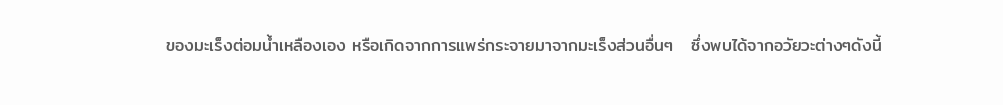ของมะเร็งต่อมน้ำเหลืองเอง หรือเกิดจากการแพร่กระจายมาจากมะเร็งส่วนอื่นๆ   ซึ่งพบได้จากอวัยวะต่างๆดังนี้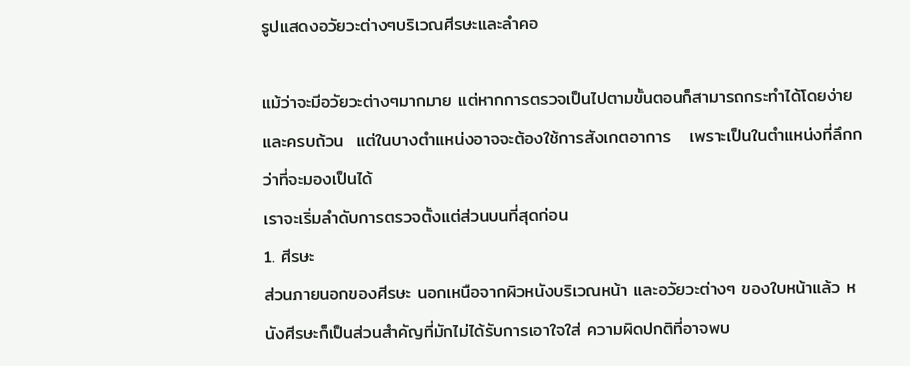รูปแสดงอวัยวะต่างๆบริเวณศีรษะและลำคอ

แม้ว่าจะมีอวัยวะต่างๆมากมาย แต่หากการตรวจเป็นไปตามขั้นตอนก็สามารถกระทำได้โดยง่ายและครบถ้วน  แต่ในบางตำแหน่งอาจจะต้องใช้การสังเกตอาการ   เพราะเป็นในตำแหน่งที่ลึกกว่าที่จะมองเป็นได้
เราจะเริ่มลำดับการตรวจตั้งแต่ส่วนบนที่สุดก่อน
1. ศีรษะ
ส่วนภายนอกของศีรษะ นอกเหนือจากผิวหนังบริเวณหน้า และอวัยวะต่างๆ ของใบหน้าแล้ว หนังศีรษะก็เป็นส่วนสำคัญที่มักไม่ได้รับการเอาใจใส่ ความผิดปกติที่อาจพบ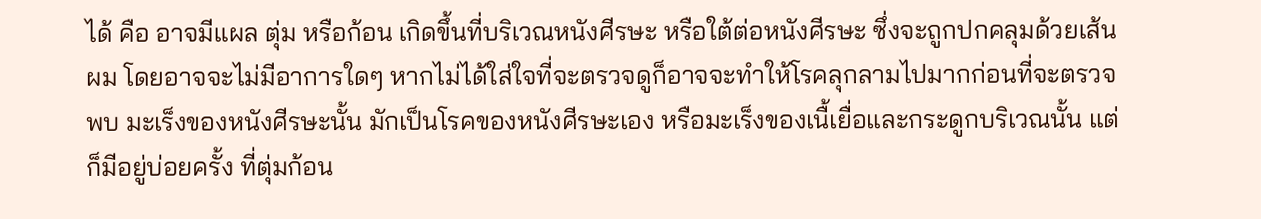ได้ คือ อาจมีแผล ตุ่ม หรือก้อน เกิดขึ้นที่บริเวณหนังศีรษะ หรือใต้ต่อหนังศีรษะ ซึ่งจะถูกปกคลุมด้วยเส้นผม โดยอาจจะไม่มีอาการใดๆ หากไม่ได้ใส่ใจที่จะตรวจดูก็อาจจะทำให้โรคลุกลามไปมากก่อนที่จะตรวจพบ มะเร็งของหนังศีรษะนั้น มักเป็นโรคของหนังศีรษะเอง หรือมะเร็งของเนื้เยื่อและกระดูกบริเวณนั้น แต่ก็มีอยู่บ่อยครั้ง ที่ตุ่มก้อน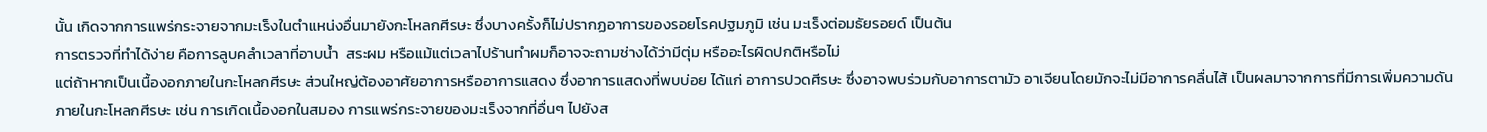นั้น เกิดจากการแพร่กระจายจากมะเร็งในตำแหน่งอื่นมายังกะโหลกศีรษะ ซึ่งบางครั้งก็ไม่ปรากฏอาการของรอยโรคปฐมภูมิ เช่น มะเร็งต่อมธัยรอยด์ เป็นต้น
การตรวจที่ทำได้ง่าย คือการลูบคลำเวลาที่อาบน้ำ  สระผม หรือแม้แต่เวลาไปร้านทำผมก็อาจจะถามช่างได้ว่ามีตุ่ม หรืออะไรผิดปกติหรือไม่
แต่ถ้าหากเป็นเนื้องอกภายในกะโหลกศีรษะ ส่วนใหญ่ต้องอาศัยอาการหรืออาการแสดง ซึ่งอาการแสดงที่พบบ่อย ได้แก่ อาการปวดศีรษะ ซึ่งอาจพบร่วมกับอาการตามัว อาเจียนโดยมักจะไม่มีอาการคลื่นไส้ เป็นผลมาจากการที่มีการเพิ่มความดันภายในกะโหลกศีรษะ เช่น การเกิดเนื้องอกในสมอง การแพร่กระจายของมะเร็งจากที่อื่นๆ ไปยังส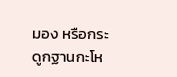มอง หรือกระดูกฐานกะโห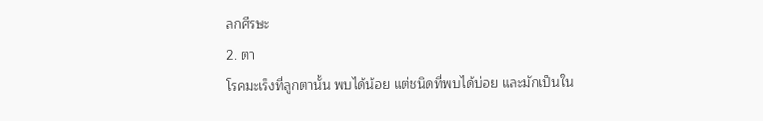ลกศีรษะ
2. ตา
โรคมะเร็งที่ลูกตานั้น พบได้น้อย แต่ชนิดที่พบได้บ่อย และมักเป็นใน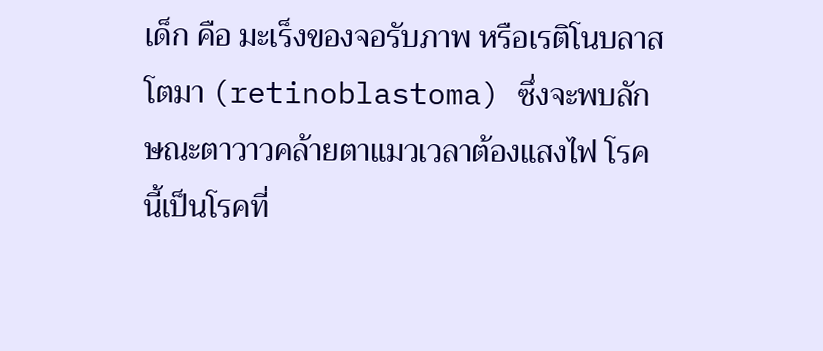เด็ก คือ มะเร็งของจอรับภาพ หรือเรติโนบลาสโตมา (retinoblastoma) ซึ่งจะพบลักษณะตาวาวคล้ายตาแมวเวลาต้องแสงไฟ โรคนี้เป็นโรคที่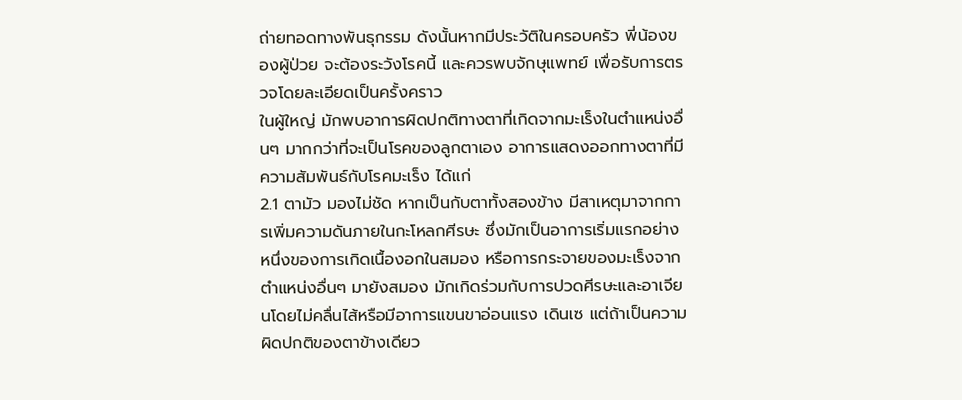ถ่ายทอดทางพันธุกรรม ดังนั้นหากมีประวัติในครอบครัว พี่น้องของผู้ป่วย จะต้องระวังโรคนี้ และควรพบจักษุแพทย์ เพื่อรับการตรวจโดยละเอียดเป็นครั้งคราว
ในผู้ใหญ่ มักพบอาการผิดปกติทางตาที่เกิดจากมะเร็งในตำแหน่งอื่นๆ มากกว่าที่จะเป็นโรคของลูกตาเอง อาการแสดงออกทางตาที่มีความสัมพันธ์กับโรคมะเร็ง ได้แก่
2.1 ตามัว มองไม่ชัด หากเป็นกับตาทั้งสองข้าง มีสาเหตุมาจากการเพิ่มความดันภายในกะโหลกศีรษะ ซึ่งมักเป็นอาการเริ่มแรกอย่างหนึ่งของการเกิดเนื้องอกในสมอง หรือการกระจายของมะเร็งจากตำแหน่งอื่นๆ มายังสมอง มักเกิดร่วมกับการปวดศีรษะและอาเจียนโดยไม่คลื่นไส้หรือมีอาการแขนขาอ่อนแรง เดินเซ แต่ถ้าเป็นความผิดปกติของตาข้างเดียว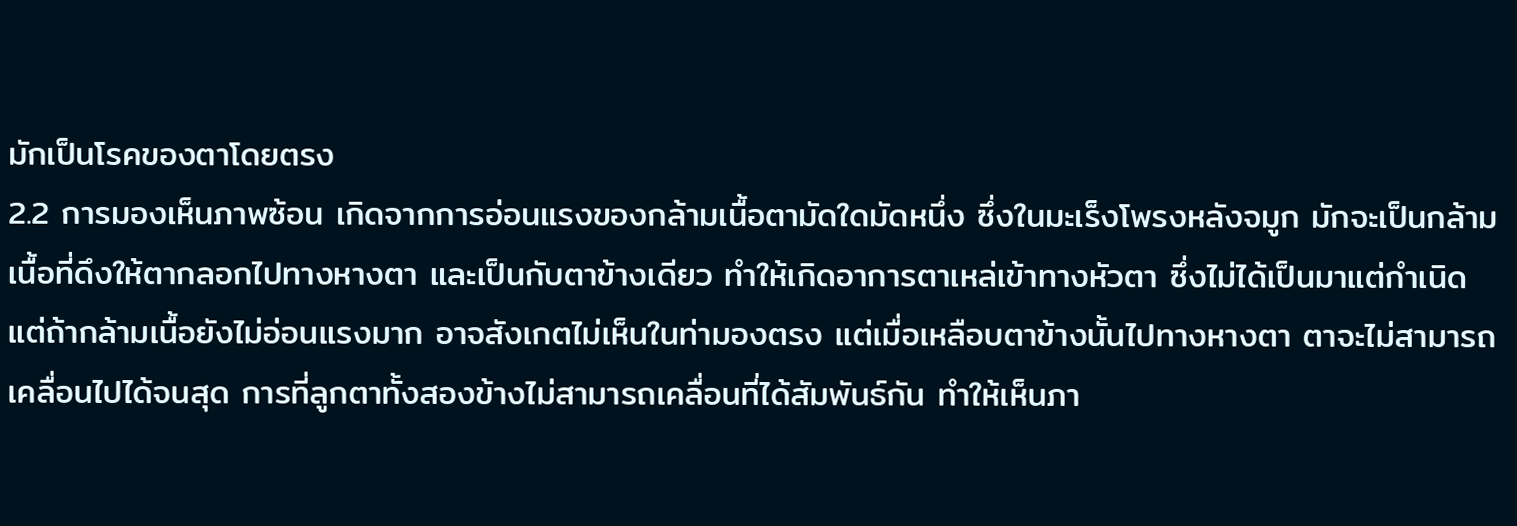มักเป็นโรคของตาโดยตรง
2.2 การมองเห็นภาพซ้อน เกิดจากการอ่อนแรงของกล้ามเนื้อตามัดใดมัดหนึ่ง ซึ่งในมะเร็งโพรงหลังจมูก มักจะเป็นกล้ามเนื้อที่ดึงให้ตากลอกไปทางหางตา และเป็นกับตาข้างเดียว ทำให้เกิดอาการตาเหล่เข้าทางหัวตา ซึ่งไม่ได้เป็นมาแต่กำเนิด แต่ถ้ากล้ามเนื้อยังไม่อ่อนแรงมาก อาจสังเกตไม่เห็นในท่ามองตรง แต่เมื่อเหลือบตาข้างนั้นไปทางหางตา ตาจะไม่สามารถเคลื่อนไปได้จนสุด การที่ลูกตาทั้งสองข้างไม่สามารถเคลื่อนที่ได้สัมพันธ์กัน ทำให้เห็นภา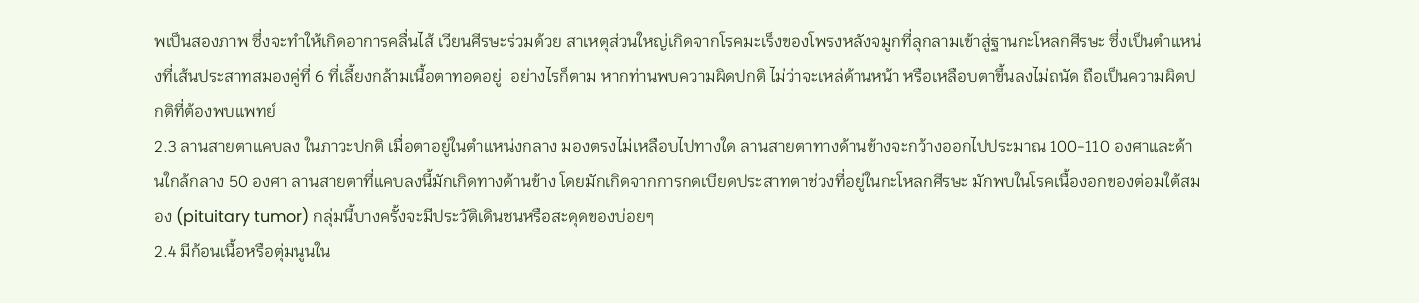พเป็นสองภาพ ซึ่งจะทำให้เกิดอาการคลื่นไส้ เวียนศีรษะร่วมด้วย สาเหตุส่วนใหญ่เกิดจากโรคมะเร็งของโพรงหลังจมูกที่ลุกลามเข้าสู่ฐานกะโหลกศีรษะ ซึ่งเป็นตำแหน่งที่เส้นประสาทสมองคู่ที่ 6 ที่เลี้ยงกล้ามเนื้อตาทอดอยู่  อย่างไรก็ตาม หากท่านพบความผิดปกติ ไม่ว่าจะเหล่ด้านหน้า หรือเหลือบตาขึ้นลงไม่ถนัด ถือเป็นความผิดปกติที่ต้องพบแพทย์
2.3 ลานสายตาแคบลง ในภาวะปกติ เมื่อตาอยู่ในตำแหน่งกลาง มองตรงไม่เหลือบไปทางใด ลานสายตาทางด้านข้างจะกว้างออกไปประมาณ 100-110 องศาและด้านใกล้กลาง 50 องศา ลานสายตาที่แคบลงนี้มักเกิดทางด้านข้าง โดยมักเกิดจากการกดเบียดประสาทตาช่วงที่อยู่ในกะโหลกศีรษะ มักพบในโรคเนื้องอกของต่อมใต้สมอง (pituitary tumor) กลุ่มนี้บางครั้งจะมีประวัติเดินชนหรือสะดุดของบ่อยๆ
2.4 มีก้อนเนื้อหรือตุ่มนูนใน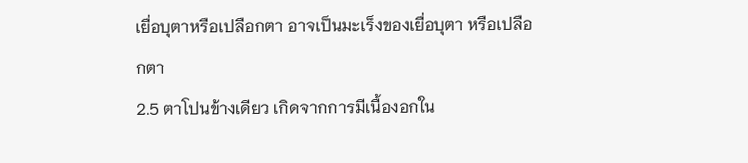เยื่อบุตาหรือเปลือกตา อาจเป็นมะเร็งของเยื่อบุตา หรือเปลือกตา
2.5 ตาโปนข้างเดียว เกิดจากการมีเนื้องอกใน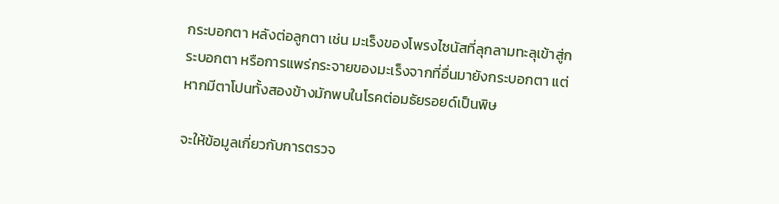กระบอกตา หลังต่อลูกตา เช่น มะเร็งของโพรงไซนัสที่ลุกลามทะลุเข้าสู่กระบอกตา หรือการแพร่กระจายของมะเร็งจากที่อื่นมายังกระบอกตา แต่หากมีตาโปนทั้งสองข้างมักพบในโรคต่อมธัยรอยด์เป็นพิษ

จะให้ข้อมูลเกี่ยวกับการตรวจ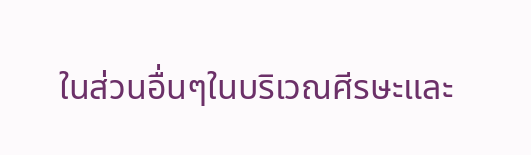ในส่วนอื่นๆในบริเวณศีรษะและ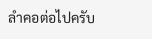ลำคอต่อไปครับ